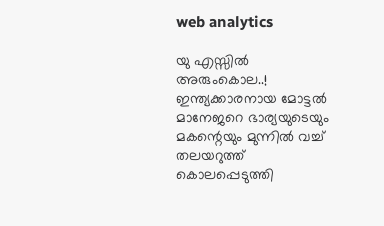web analytics

യു എസ്സിൽ അരുംകൊല..! ഇന്ത്യക്കാരനായ മോട്ടൽ മാനേജറെ ഭാര്യയുടെയും മകന്റെയും മുന്നിൽ വച്ച് തലയറുത്ത് കൊലപ്പെടുത്തി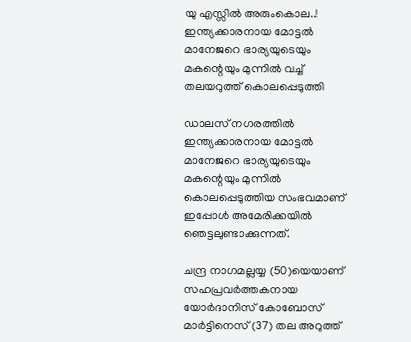യു എസ്സിൽ അരുംകൊല..! ഇന്ത്യക്കാരനായ മോട്ടൽ മാനേജറെ ഭാര്യയുടെയും മകന്റെയും മുന്നിൽ വച്ച് തലയറുത്ത് കൊലപ്പെടുത്തി

ഡാലസ് നഗരത്തിൽ ഇന്ത്യക്കാരനായ മോട്ടൽ മാനേജറെ ഭാര്യയുടെയും മകന്റെയും മുന്നിൽ കൊലപ്പെടുത്തിയ സംഭവമാണ് ഇപ്പോൾ അമേരിക്കയിൽ ഞെട്ടലുണ്ടാക്കുന്നത്.

ചന്ദ്ര നാഗമല്ലയ്യ (50)യെയാണ് സഹപ്രവർത്തകനായ യോർദാനിസ് കോബോസ് മാർട്ടിനെസ് (37) തല അറുത്ത്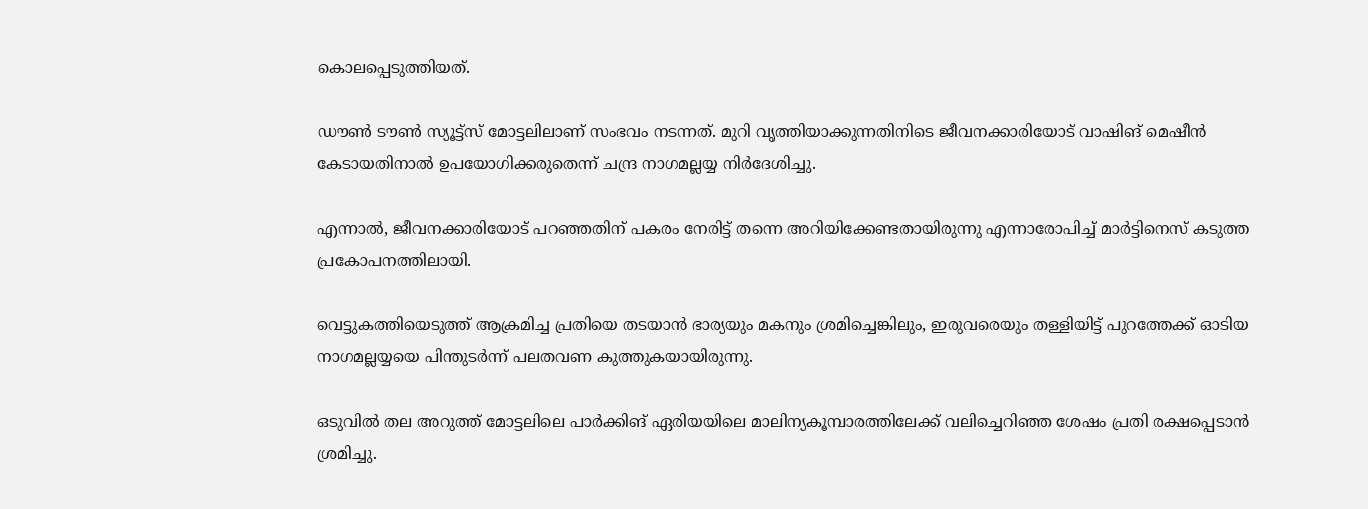കൊലപ്പെടുത്തിയത്.

ഡൗൺ ടൗൺ സ്യൂട്ട്സ് മോട്ടലിലാണ് സംഭവം നടന്നത്. മുറി വൃത്തിയാക്കുന്നതിനിടെ ജീവനക്കാരിയോട് വാഷിങ് മെഷീൻ കേടായതിനാൽ ഉപയോഗിക്കരുതെന്ന് ചന്ദ്ര നാഗമല്ലയ്യ നിർദേശിച്ചു.

എന്നാൽ, ജീവനക്കാരിയോട് പറഞ്ഞതിന് പകരം നേരിട്ട് തന്നെ അറിയിക്കേണ്ടതായിരുന്നു എന്നാരോപിച്ച് മാർട്ടിനെസ് കടുത്ത പ്രകോപനത്തിലായി.

വെട്ടുകത്തിയെടുത്ത് ആക്രമിച്ച പ്രതിയെ തടയാൻ ഭാര്യയും മകനും ശ്രമിച്ചെങ്കിലും, ഇരുവരെയും തള്ളിയിട്ട് പുറത്തേക്ക് ഓടിയ നാഗമല്ലയ്യയെ പിന്തുടർന്ന് പലതവണ കുത്തുകയായിരുന്നു.

ഒടുവിൽ തല അറുത്ത് മോട്ടലിലെ പാർക്കിങ് ഏരിയയിലെ മാലിന്യകൂമ്പാരത്തിലേക്ക് വലിച്ചെറിഞ്ഞ ശേഷം പ്രതി രക്ഷപ്പെടാൻ ശ്രമിച്ചു.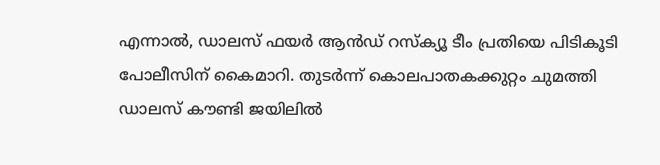എന്നാൽ, ഡാലസ് ഫയർ ആൻഡ് റസ്ക്യൂ ടീം പ്രതിയെ പിടികൂടി പോലീസിന് കൈമാറി. തുടർന്ന് കൊലപാതകക്കുറ്റം ചുമത്തി ഡാലസ് കൗണ്ടി ജയിലിൽ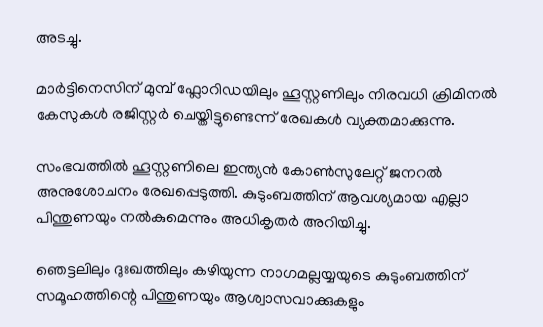അടച്ചു.

മാർട്ടിനെസിന് മുമ്പ് ഫ്ലോറിഡയിലും ഹൂസ്റ്റണിലും നിരവധി ക്രിമിനൽ കേസുകൾ രജിസ്റ്റർ ചെയ്തിട്ടുണ്ടെന്ന് രേഖകൾ വ്യക്തമാക്കുന്നു.

സംഭവത്തിൽ ഹൂസ്റ്റണിലെ ഇന്ത്യൻ കോൺസുലേറ്റ് ജനറൽ അനുശോചനം രേഖപ്പെടുത്തി. കുടുംബത്തിന് ആവശ്യമായ എല്ലാ പിന്തുണയും നൽകുമെന്നും അധികൃതർ അറിയിച്ചു.

ഞെട്ടലിലും ദുഃഖത്തിലും കഴിയുന്ന നാഗമല്ലയ്യയുടെ കുടുംബത്തിന് സമൂഹത്തിന്റെ പിന്തുണയും ആശ്വാസവാക്കുകളും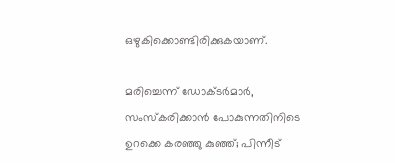ഒഴുകിക്കൊണ്ടിരിക്കുകയാണ്.

മരിച്ചെന്ന് ഡോക്ടർമാർ, സംസ്കരിക്കാൻ പോകുന്നതിനിടെ ഉറക്കെ കരഞ്ഞു കുഞ്ഞ്; പിന്നീട്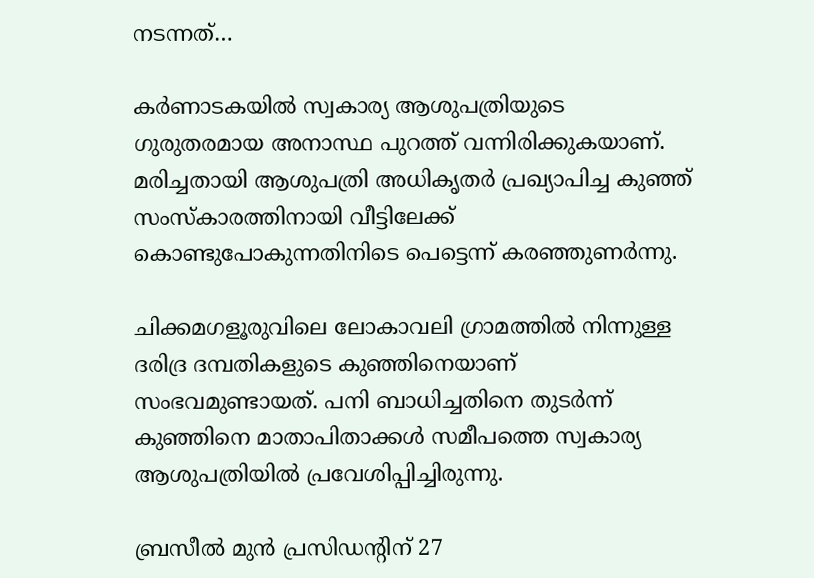നടന്നത്…

കർണാടകയിൽ സ്വകാര്യ ആശുപത്രിയുടെ ഗുരുതരമായ അനാസ്ഥ പുറത്ത് വന്നിരിക്കുകയാണ്. മരിച്ചതായി ആശുപത്രി അധികൃതർ പ്രഖ്യാപിച്ച കുഞ്ഞ് സംസ്കാരത്തിനായി വീട്ടിലേക്ക് കൊണ്ടുപോകുന്നതിനിടെ പെട്ടെന്ന് കരഞ്ഞുണർന്നു.

ചിക്കമഗളൂരുവിലെ ലോകാവലി ഗ്രാമത്തിൽ നിന്നുള്ള ദരിദ്ര ദമ്പതികളുടെ കുഞ്ഞിനെയാണ് സംഭവമുണ്ടായത്. പനി ബാധിച്ചതിനെ തുടർന്ന് കുഞ്ഞിനെ മാതാപിതാക്കൾ സമീപത്തെ സ്വകാര്യ ആശുപത്രിയിൽ പ്രവേശിപ്പിച്ചിരുന്നു.

ബ്രസീല്‍ മുന്‍ പ്രസിഡൻ്റിന് 27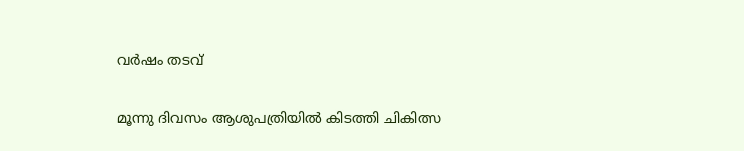വര്‍ഷം തടവ്

മൂന്നു ദിവസം ആശുപത്രിയിൽ കിടത്തി ചികിത്സ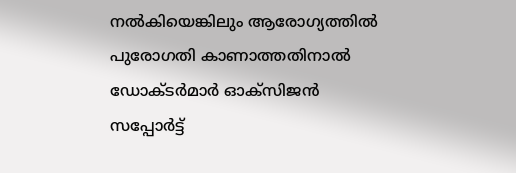നൽകിയെങ്കിലും ആരോഗ്യത്തിൽ പുരോഗതി കാണാത്തതിനാൽ ഡോക്ടർമാർ ഓക്സിജൻ സപ്പോർട്ട്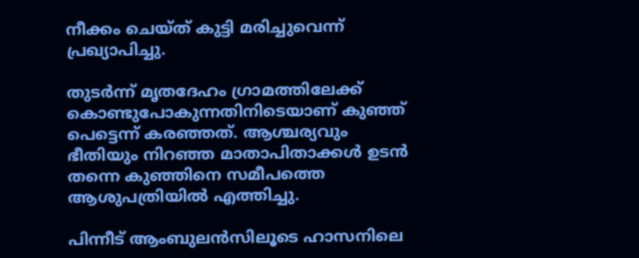നീക്കം ചെയ്ത് കുട്ടി മരിച്ചുവെന്ന് പ്രഖ്യാപിച്ചു.

തുടർന്ന് മൃതദേഹം ഗ്രാമത്തിലേക്ക് കൊണ്ടുപോകുന്നതിനിടെയാണ് കുഞ്ഞ് പെട്ടെന്ന് കരഞ്ഞത്. ആശ്ചര്യവും ഭീതിയും നിറഞ്ഞ മാതാപിതാക്കൾ ഉടൻ തന്നെ കുഞ്ഞിനെ സമീപത്തെ ആശുപത്രിയിൽ എത്തിച്ചു.

പിന്നീട് ആംബുലൻസിലൂടെ ഹാസനിലെ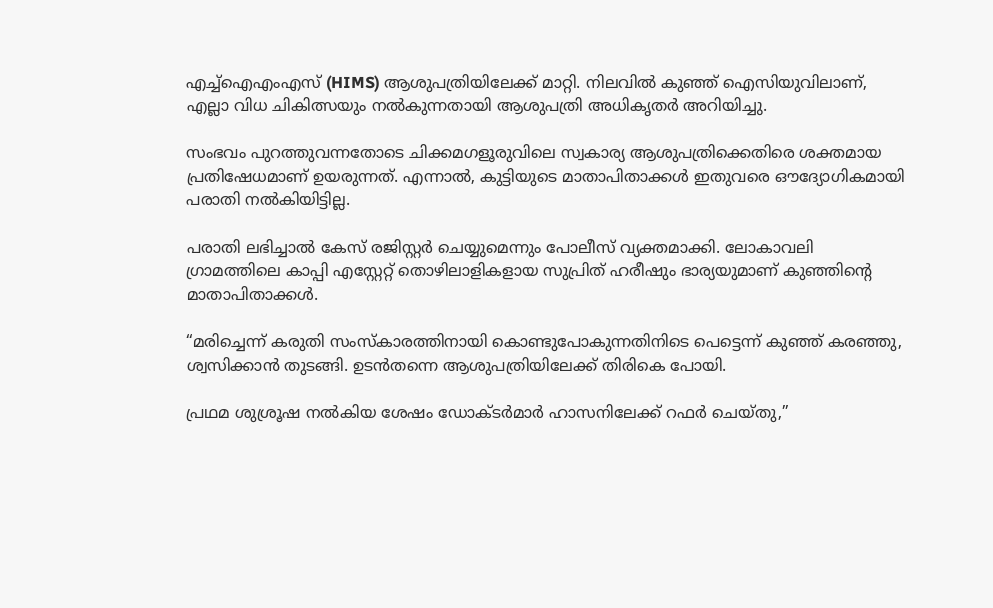എച്ച്‌ഐഎം‌എസ് (HIMS) ആശുപത്രിയിലേക്ക് മാറ്റി. നിലവിൽ കുഞ്ഞ് ഐസിയുവിലാണ്, എല്ലാ വിധ ചികിത്സയും നൽകുന്നതായി ആശുപത്രി അധികൃതർ അറിയിച്ചു.

സംഭവം പുറത്തുവന്നതോടെ ചിക്കമഗളൂരുവിലെ സ്വകാര്യ ആശുപത്രിക്കെതിരെ ശക്തമായ പ്രതിഷേധമാണ് ഉയരുന്നത്. എന്നാൽ, കുട്ടിയുടെ മാതാപിതാക്കൾ ഇതുവരെ ഔദ്യോഗികമായി പരാതി നൽകിയിട്ടില്ല.

പരാതി ലഭിച്ചാൽ കേസ് രജിസ്റ്റർ ചെയ്യുമെന്നും പോലീസ് വ്യക്തമാക്കി. ലോകാവലി ഗ്രാമത്തിലെ കാപ്പി എസ്റ്റേറ്റ് തൊഴിലാളികളായ സുപ്രിത് ഹരീഷും ഭാര്യയുമാണ് കുഞ്ഞിന്റെ മാതാപിതാക്കൾ.

“മരിച്ചെന്ന് കരുതി സംസ്കാരത്തിനായി കൊണ്ടുപോകുന്നതിനിടെ പെട്ടെന്ന് കുഞ്ഞ് കരഞ്ഞു, ശ്വസിക്കാൻ തുടങ്ങി. ഉടൻതന്നെ ആശുപത്രിയിലേക്ക് തിരികെ പോയി.

പ്രഥമ ശുശ്രൂഷ നൽകിയ ശേഷം ഡോക്ടർമാർ ഹാസനിലേക്ക് റഫർ ചെയ്തു,”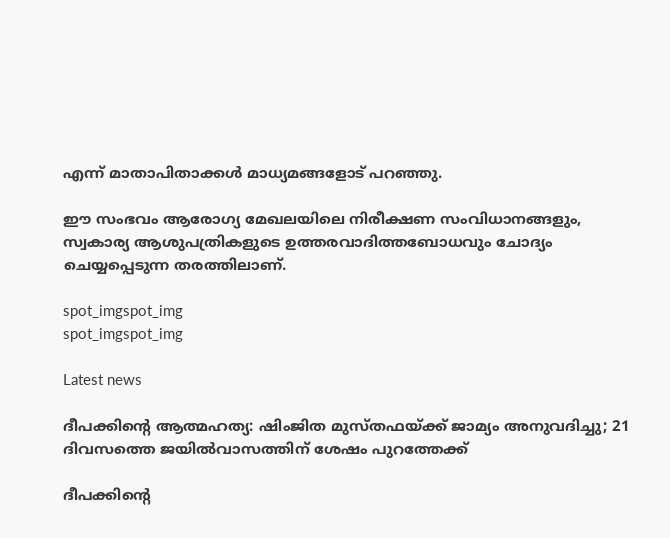എന്ന് മാതാപിതാക്കൾ മാധ്യമങ്ങളോട് പറഞ്ഞു.

ഈ സംഭവം ആരോഗ്യ മേഖലയിലെ നിരീക്ഷണ സംവിധാനങ്ങളും, സ്വകാര്യ ആശുപത്രികളുടെ ഉത്തരവാദിത്തബോധവും ചോദ്യം ചെയ്യപ്പെടുന്ന തരത്തിലാണ്.

spot_imgspot_img
spot_imgspot_img

Latest news

ദീപക്കിന്റെ ആത്മഹത്യ: ഷിംജിത മുസ്തഫയ്ക്ക് ജാമ്യം അനുവദിച്ചു; 21 ദിവസത്തെ ജയിൽവാസത്തിന് ശേഷം പുറത്തേക്ക്

ദീപക്കിന്റെ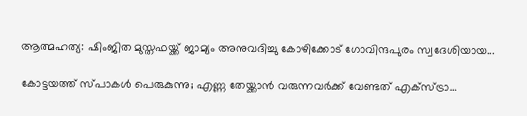ആത്മഹത്യ: ഷിംജിത മുസ്തഫയ്ക്ക് ജാമ്യം അനുവദിച്ചു കോഴിക്കോട് ഗോവിന്ദപുരം സ്വദേശിയായ...

കോട്ടയത്ത് സ്പാകൾ പെരുകുന്നു; എണ്ണ തേയ്ക്കാൻ വരുന്നവർക്ക് വേണ്ടത് എക്സ്ട്രാ…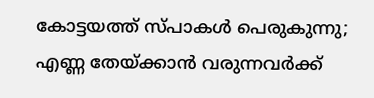കോട്ടയത്ത് സ്പാകൾ പെരുകുന്നു; എണ്ണ തേയ്ക്കാൻ വരുന്നവർക്ക്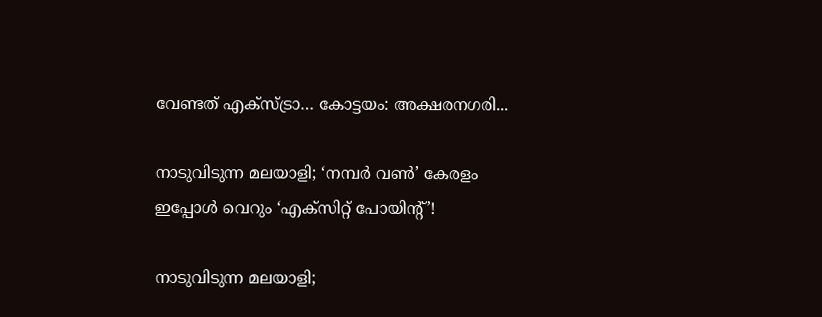വേണ്ടത് എക്സ്ട്രാ… കോട്ടയം: അക്ഷരനഗരി...

നാടുവിടുന്ന മലയാളി; ‘നമ്പർ വൺ’ കേരളം ഇപ്പോൾ വെറും ‘എക്സിറ്റ് പോയിന്റ്’!

നാടുവിടുന്ന മലയാളി;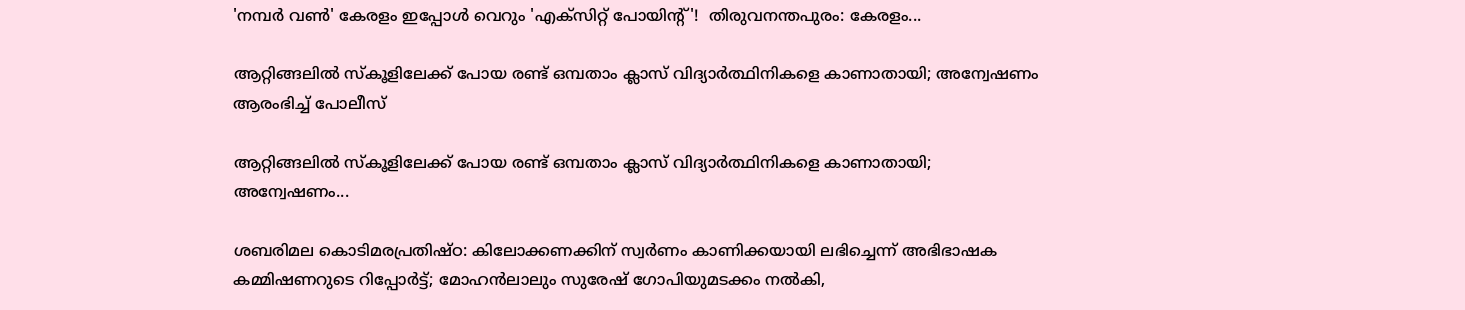'നമ്പർ വൺ' കേരളം ഇപ്പോൾ വെറും 'എക്സിറ്റ് പോയിന്റ്'!  തിരുവനന്തപുരം: കേരളം...

ആറ്റിങ്ങലിൽ സ്കൂളിലേക്ക് പോയ രണ്ട് ഒമ്പതാം ക്ലാസ് വിദ്യാർത്ഥിനികളെ കാണാതായി; അന്വേഷണം ആരംഭിച്ച് പോലീസ്

ആറ്റിങ്ങലിൽ സ്കൂളിലേക്ക് പോയ രണ്ട് ഒമ്പതാം ക്ലാസ് വിദ്യാർത്ഥിനികളെ കാണാതായി; അന്വേഷണം...

ശബരിമല കൊടിമരപ്രതിഷ്ഠ: കിലോക്കണക്കിന് സ്വർണം കാണിക്കയായി ലഭിച്ചെന്ന് അഭിഭാഷക കമ്മിഷണറുടെ റിപ്പോർട്ട്; മോഹൻലാലും സുരേഷ് ഗോപിയുമടക്കം നൽകി,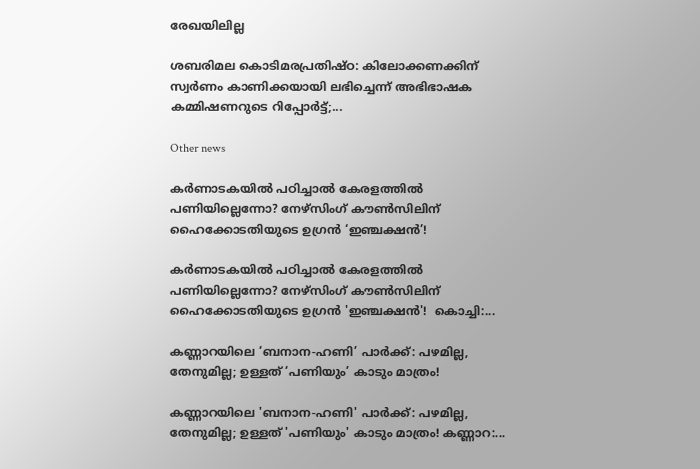രേഖയിലില്ല

ശബരിമല കൊടിമരപ്രതിഷ്ഠ: കിലോക്കണക്കിന് സ്വർണം കാണിക്കയായി ലഭിച്ചെന്ന് അഭിഭാഷക കമ്മിഷണറുടെ റിപ്പോർട്ട്;...

Other news

കർണാടകയിൽ പഠിച്ചാൽ കേരളത്തിൽ പണിയില്ലെന്നോ? നേഴ്സിംഗ് കൗൺസിലിന് ഹൈക്കോടതിയുടെ ഉഗ്രൻ ‘ഇഞ്ചക്ഷൻ’!

കർണാടകയിൽ പഠിച്ചാൽ കേരളത്തിൽ പണിയില്ലെന്നോ? നേഴ്സിംഗ് കൗൺസിലിന് ഹൈക്കോടതിയുടെ ഉഗ്രൻ 'ഇഞ്ചക്ഷൻ'!  കൊച്ചി:...

കണ്ണാറയിലെ ‘ബനാന-ഹണി’ പാർക്ക്: പഴമില്ല, തേനുമില്ല; ഉള്ളത് ‘പണിയും’ കാടും മാത്രം!

കണ്ണാറയിലെ 'ബനാന-ഹണി' പാർക്ക്: പഴമില്ല, തേനുമില്ല; ഉള്ളത് 'പണിയും' കാടും മാത്രം! കണ്ണാറ:...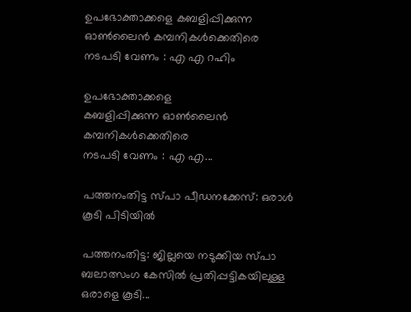ഉപഭോക്താക്കളെ കബളിപ്പിക്കുന്ന ഓൺലൈൻ കമ്പനികൾക്കെതിരെ നടപടി വേണം : എ എ റഹിം

ഉപഭോക്താക്കളെ
കബളിപ്പിക്കുന്ന ഓൺലൈൻ കമ്പനികൾക്കെതിരെ
നടപടി വേണം : എ എ...

പത്തനംതിട്ട സ്പാ പീഡനക്കേസ്: ഒരാൾ കൂടി പിടിയിൽ

പത്തനംതിട്ട: ജില്ലയെ നടുക്കിയ സ്പാ ബലാത്സംഗ കേസിൽ പ്രതിപ്പട്ടികയിലുള്ള ഒരാളെ കൂടി...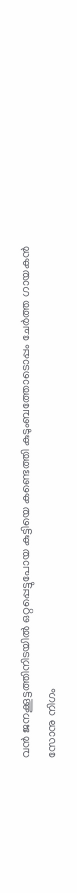വൻ ജനക്കൂട്ടത്തിനിടയിൽ ഒറ്റപ്പെട്ടുപോയ കുട്ടിയെ കണ്ടെത്തി കുടുംബത്തോടൊപ്പം ചേർത്ത ഗായകൻ സോനു നിഗം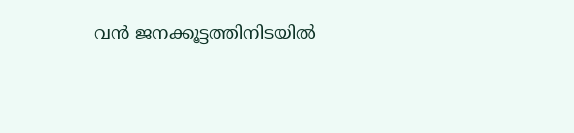വൻ ജനക്കൂട്ടത്തിനിടയിൽ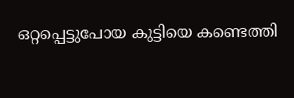ഒറ്റപ്പെട്ടുപോയ കുട്ടിയെ കണ്ടെത്തി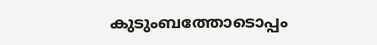കുടുംബത്തോടൊപ്പം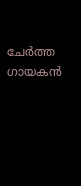ചേർത്ത ഗായകൻ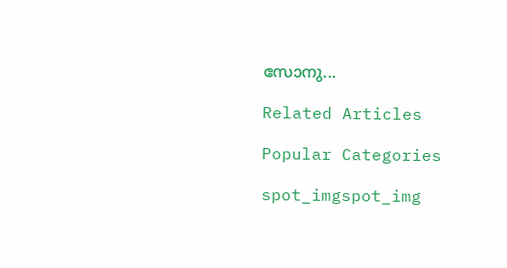സോനു...

Related Articles

Popular Categories

spot_imgspot_img